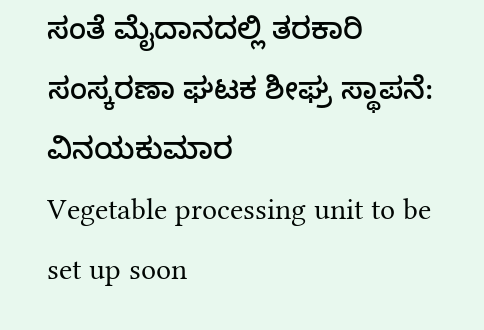ಸಂತೆ ಮೈದಾನದಲ್ಲಿ ತರಕಾರಿ ಸಂಸ್ಕರಣಾ ಘಟಕ ಶೀಘ್ರ ಸ್ಥಾಪನೆ: ವಿನಯಕುಮಾರ
Vegetable processing unit to be set up soon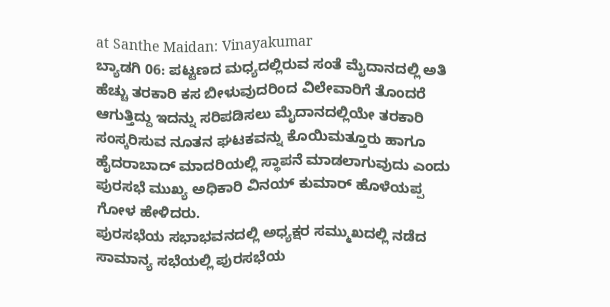at Santhe Maidan: Vinayakumar
ಬ್ಯಾಡಗಿ 06: ಪಟ್ಟಣದ ಮಧ್ಯದಲ್ಲಿರುವ ಸಂತೆ ಮೈದಾನದಲ್ಲಿ ಅತಿ ಹೆಚ್ಚು ತರಕಾರಿ ಕಸ ಬೀಳುವುದರಿಂದ ವಿಲೇವಾರಿಗೆ ತೊಂದರೆ ಆಗುತ್ತಿದ್ದು ಇದನ್ನು ಸರಿಪಡಿಸಲು ಮೈದಾನದಲ್ಲಿಯೇ ತರಕಾರಿ ಸಂಸ್ಕರಿಸುವ ನೂತನ ಘಟಕವನ್ನು ಕೊಯಿಮತ್ತೂರು ಹಾಗೂ ಹೈದರಾಬಾದ್ ಮಾದರಿಯಲ್ಲಿ ಸ್ಥಾಪನೆ ಮಾಡಲಾಗುವುದು ಎಂದು ಪುರಸಭೆ ಮುಖ್ಯ ಅಧಿಕಾರಿ ವಿನಯ್ ಕುಮಾರ್ ಹೊಳೆಯಪ್ಪ ಗೋಳ ಹೇಳಿದರು.
ಪುರಸಭೆಯ ಸಭಾಭವನದಲ್ಲಿ ಅಧ್ಯಕ್ಷರ ಸಮ್ಮುಖದಲ್ಲಿ ನಡೆದ ಸಾಮಾನ್ಯ ಸಭೆಯಲ್ಲಿ ಪುರಸಭೆಯ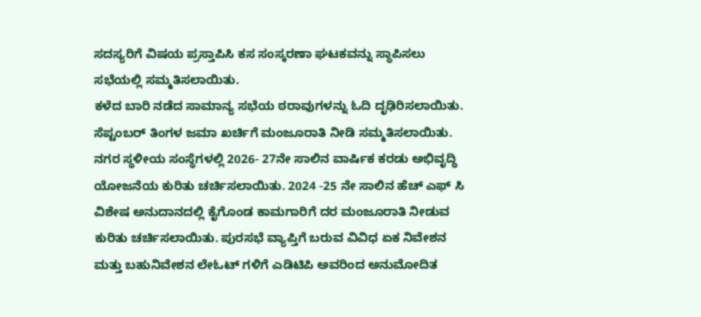ಸದಸ್ಯರಿಗೆ ವಿಷಯ ಪ್ರಸ್ತಾಪಿಸಿ ಕಸ ಸಂಸ್ಕರಣಾ ಘಟಕವನ್ನು ಸ್ಥಾಪಿಸಲು ಸಭೆಯಲ್ಲಿ ಸಮ್ಮತಿಸಲಾಯಿತು.
ಕಳೆದ ಬಾರಿ ನಡೆದ ಸಾಮಾನ್ಯ ಸಭೆಯ ಠರಾವುಗಳನ್ನು ಓದಿ ದೃಢಿರಿಸಲಾಯಿತು. ಸೆಪ್ಟಂಬರ್ ತಿಂಗಳ ಜಮಾ ಖರ್ಚಿಗೆ ಮಂಜೂರಾತಿ ನೀಡಿ ಸಮ್ಮತಿಸಲಾಯಿತು. ನಗರ ಸ್ಥಳೀಯ ಸಂಸ್ಥೆಗಳಲ್ಲಿ 2026- 27ನೇ ಸಾಲಿನ ವಾರ್ಷಿಕ ಕರಡು ಅಭಿವೃದ್ಧಿ ಯೋಜನೆಯ ಕುರಿತು ಚರ್ಚಿಸಲಾಯಿತು. 2024 -25 ನೇ ಸಾಲಿನ ಹೆಚ್ ಎಫ್ ಸಿ ವಿಶೇಷ ಅನುದಾನದಲ್ಲಿ ಕೈಗೊಂಡ ಕಾಮಗಾರಿಗೆ ದರ ಮಂಜೂರಾತಿ ನೀಡುವ ಕುರಿತು ಚರ್ಚಿಸಲಾಯಿತು. ಪುರಸಭೆ ವ್ಯಾಪ್ತಿಗೆ ಬರುವ ವಿವಿಧ ಏಕ ನಿವೇಶನ ಮತ್ತು ಬಹುನಿವೇಶನ ಲೇಓಟ್ ಗಳಿಗೆ ಎಡಿಟಿಪಿ ಅವರಿಂದ ಅನುಮೋದಿತ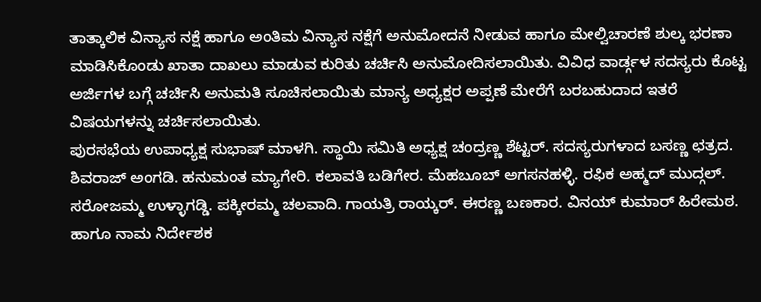ತಾತ್ಕಾಲಿಕ ವಿನ್ಯಾಸ ನಕ್ಷೆ ಹಾಗೂ ಅಂತಿಮ ವಿನ್ಯಾಸ ನಕ್ಷೆಗೆ ಅನುಮೋದನೆ ನೀಡುವ ಹಾಗೂ ಮೇಲ್ವಿಚಾರಣೆ ಶುಲ್ಕ ಭರಣಾ ಮಾಡಿಸಿಕೊಂಡು ಖಾತಾ ದಾಖಲು ಮಾಡುವ ಕುರಿತು ಚರ್ಚಿಸಿ ಅನುಮೋದಿಸಲಾಯಿತು. ವಿವಿಧ ವಾರ್ಡ್ಗಳ ಸದಸ್ಯರು ಕೊಟ್ಟ ಅರ್ಜಿಗಳ ಬಗ್ಗೆ ಚರ್ಚಿಸಿ ಅನುಮತಿ ಸೂಚಿಸಲಾಯಿತು ಮಾನ್ಯ ಅಧ್ಯಕ್ಷರ ಅಪ್ಪಣೆ ಮೇರೆಗೆ ಬರಬಹುದಾದ ಇತರೆ ವಿಷಯಗಳನ್ನು ಚರ್ಚಿಸಲಾಯಿತು.
ಪುರಸಭೆಯ ಉಪಾಧ್ಯಕ್ಷ ಸುಭಾಷ್ ಮಾಳಗಿ. ಸ್ಥಾಯಿ ಸಮಿತಿ ಅಧ್ಯಕ್ಷ ಚಂದ್ರಣ್ಣ ಶೆಟ್ಟರ್. ಸದಸ್ಯರುಗಳಾದ ಬಸಣ್ಣ ಛತ್ರದ. ಶಿವರಾಜ್ ಅಂಗಡಿ. ಹನುಮಂತ ಮ್ಯಾಗೇರಿ. ಕಲಾವತಿ ಬಡಿಗೇರ. ಮೆಹಬೂಬ್ ಅಗಸನಹಳ್ಳಿ. ರಫಿಕ ಅಹ್ಮದ್ ಮುದ್ಗಲ್. ಸರೋಜಮ್ಮ ಉಳ್ಳಾಗಡ್ಡಿ. ಪಕ್ಕೀರಮ್ಮ ಚಲವಾದಿ. ಗಾಯತ್ರಿ ರಾಯ್ಕರ್. ಈರಣ್ಣ ಬಣಕಾರ. ವಿನಯ್ ಕುಮಾರ್ ಹಿರೇಮಠ. ಹಾಗೂ ನಾಮ ನಿರ್ದೇಶಕ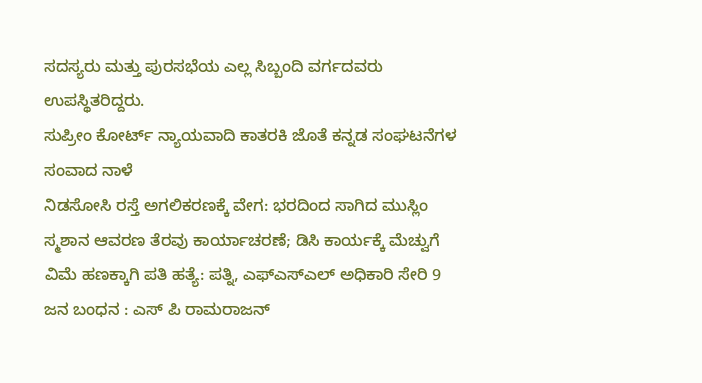ಸದಸ್ಯರು ಮತ್ತು ಪುರಸಭೆಯ ಎಲ್ಲ ಸಿಬ್ಬಂದಿ ವರ್ಗದವರು ಉಪಸ್ಥಿತರಿದ್ದರು.
ಸುಪ್ರೀಂ ಕೋರ್ಟ್ ನ್ಯಾಯವಾದಿ ಕಾತರಕಿ ಜೊತೆ ಕನ್ನಡ ಸಂಘಟನೆಗಳ ಸಂವಾದ ನಾಳೆ
ನಿಡಸೋಸಿ ರಸ್ತೆ ಅಗಲಿಕರಣಕ್ಕೆ ವೇಗ: ಭರದಿಂದ ಸಾಗಿದ ಮುಸ್ಲಿಂ ಸ್ಮಶಾನ ಆವರಣ ತೆರವು ಕಾರ್ಯಾಚರಣೆ; ಡಿಸಿ ಕಾರ್ಯಕ್ಕೆ ಮೆಚ್ವುಗೆ
ವಿಮೆ ಹಣಕ್ಕಾಗಿ ಪತಿ ಹತ್ಯೆ: ಪತ್ನಿ, ಎಫ್ಎಸ್ಎಲ್ ಅಧಿಕಾರಿ ಸೇರಿ 9 ಜನ ಬಂಧನ : ಎಸ್ ಪಿ ರಾಮರಾಜನ್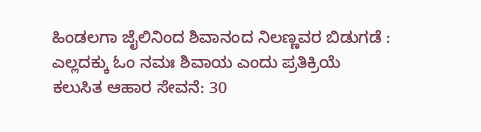ಹಿಂಡಲಗಾ ಜೈಲಿನಿಂದ ಶಿವಾನಂದ ನಿಲಣ್ಣವರ ಬಿಡುಗಡೆ : ಎಲ್ಲದಕ್ಕು ಓಂ ನಮಃ ಶಿವಾಯ ಎಂದು ಪ್ರತಿಕ್ರಿಯೆ
ಕಲುಸಿತ ಆಹಾರ ಸೇವನೆ: 30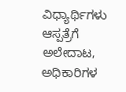ವಿಧ್ಯಾರ್ಥಿಗಳು ಆಸ್ಪತ್ರೆಗೆ ಅಲೇದಾಟ, ಅಧಿಕಾರಿಗಳ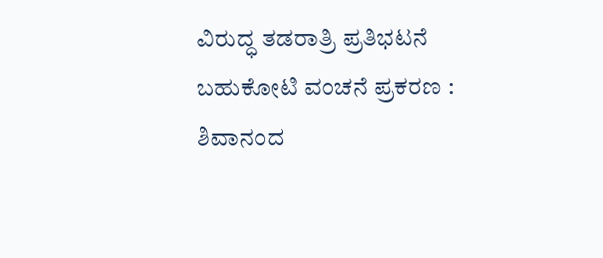ವಿರುದ್ಧ ತಡರಾತ್ರಿ ಪ್ರತಿಭಟನೆ
ಬಹುಕೋಟಿ ವಂಚನೆ ಪ್ರಕರಣ : ಶಿವಾನಂದ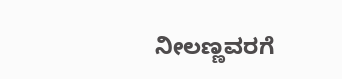ನೀಲಣ್ಣವರಗೆ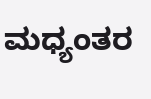ಮಧ್ಯಂತರ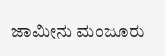ಜಾಮೀನು ಮಂಜೂರು